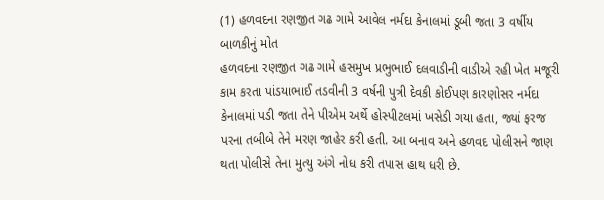(1) હળવદના રણજીત ગઢ ગામે આવેલ નર્મદા કેનાલમાં ડૂબી જતા 3 વર્ષીય બાળકીનું મોત
હળવદના રણજીત ગઢ ગામે હસમુખ પ્રભુભાઈ દલવાડીની વાડીએ રહી ખેત મજૂરી કામ કરતા પાંડયાભાઈ તડવીની 3 વર્ષની પુત્રી દેવકી કોઈપણ કારણોસર નર્મદા કેનાલમાં પડી જતા તેને પીએમ અર્થે હોસ્પીટલમાં ખસેડી ગયા હતા, જ્યાં ફરજ પરના તબીબે તેને મરણ જાહેર કરી હતી. આ બનાવ અને હળવદ પોલીસને જાણ થતા પોલીસે તેના મુત્યુ અંગે નોધ કરી તપાસ હાથ ધરી છે.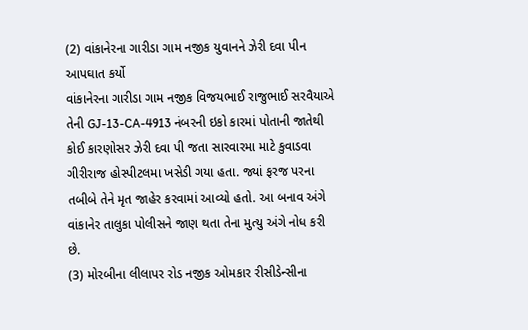(2) વાંકાનેરના ગારીડા ગામ નજીક યુવાનને ઝેરી દવા પીન આપઘાત કર્યો
વાંકાનેરના ગારીડા ગામ નજીક વિજયભાઈ રાજુભાઈ સરવૈયાએ તેની GJ-13-CA-4913 નંબરની ઇકો કારમાં પોતાની જાતેથી કોઈ કારણોસર ઝેરી દવા પી જતા સારવારમા માટે કુવાડવા ગીરીરાજ હોસ્પીટલમા ખસેડી ગયા હતા. જ્યાં ફરજ પરના તબીબે તેને મૃત જાહેર કરવામાં આવ્યો હતો. આ બનાવ અંગે વાંકાનેર તાલુકા પોલીસને જાણ થતા તેના મુત્યુ અંગે નોધ કરી છે.
(3) મોરબીના લીલાપર રોડ નજીક ઓમકાર રીસીડેન્સીના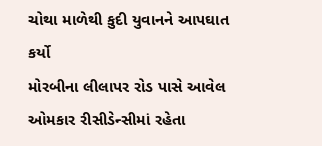ચોથા માળેથી કુદી યુવાનને આપઘાત કર્યો
મોરબીના લીલાપર રોડ પાસે આવેલ ઓમકાર રીસીડેન્સીમાં રહેતા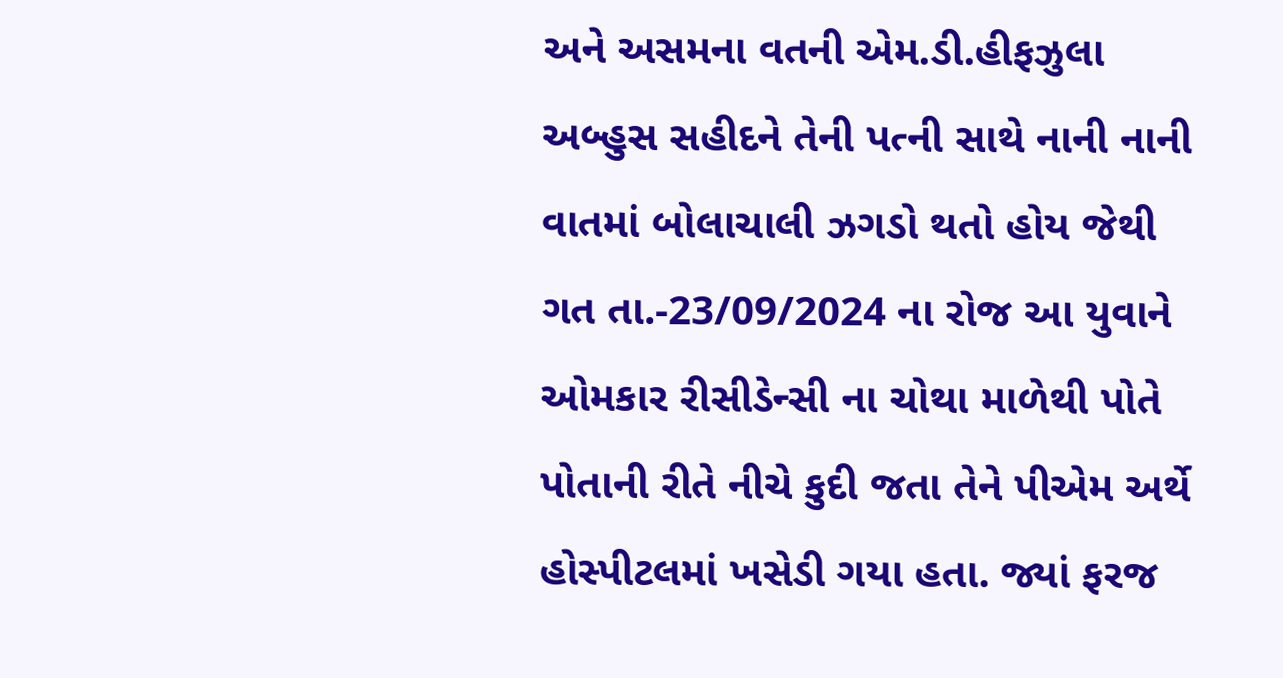અને અસમના વતની એમ.ડી.હીફઝુલા અબ્હુસ સહીદને તેની પત્ની સાથે નાની નાની વાતમાં બોલાચાલી ઝગડો થતો હોય જેથી ગત તા.-23/09/2024 ના રોજ આ યુવાને ઓમકાર રીસીડેન્સી ના ચોથા માળેથી પોતે પોતાની રીતે નીચે કુદી જતા તેને પીએમ અર્થે હોસ્પીટલમાં ખસેડી ગયા હતા. જ્યાં ફરજ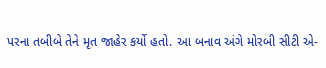પરના તબીબે તેને મૃત જાહેર કર્યો હતો. આ બનાવ અંગે મોરબી સીટી એ-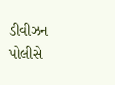ડીવીઝન પોલીસે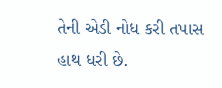તેની એડી નોધ કરી તપાસ હાથ ધરી છે.